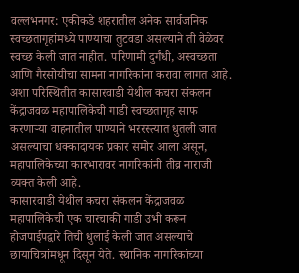वल्लभनगर: एकीकडे शहरातील अनेक सार्वजनिक स्वच्छतागृहांमध्ये पाण्याचा तुटवडा असल्याने ती वेळेवर स्वच्छ केली जात नाहीत. परिणामी दुर्गंधी, अस्वच्छता आणि गैरसोयीचा सामना नागरिकांना करावा लागत आहे. अशा परिस्थितीत कासारवाडी येथील कचरा संकलन केंद्राजवळ महापालिकेची गाडी स्वच्छतागृह साफ करणाऱ्या वाहनातील पाण्याने भररस्त्यात धुतली जात असल्याचा धक्कादायक प्रकार समोर आला असून, महापालिकेच्या कारभारावर नागरिकांनी तीव्र नाराजी व्यक्त केली आहे.
कासारवाडी येथील कचरा संकलन केंद्राजवळ महापालिकेची एक चारचाकी गाडी उभी करून होजपाईपद्वारे तिची धुलाई केली जात असल्याचे छायाचित्रांमधून दिसून येते. स्थानिक नागरिकांच्या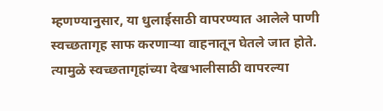म्हणण्यानुसार, या धुलाईसाठी वापरण्यात आलेले पाणी स्वच्छतागृह साफ करणाऱ्या वाहनातून घेतले जात होते. त्यामुळे स्वच्छतागृहांच्या देखभालीसाठी वापरल्या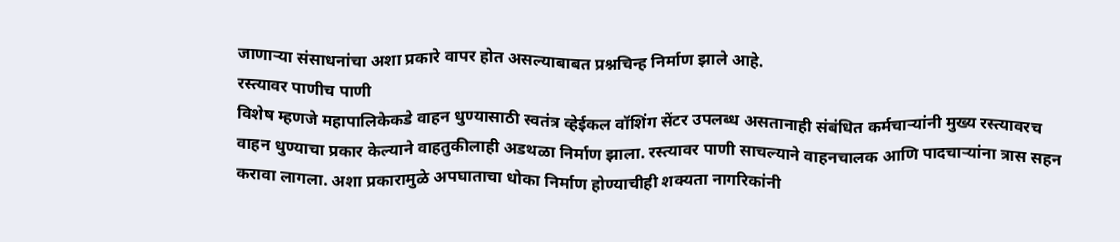जाणाऱ्या संसाधनांचा अशा प्रकारे वापर होत असल्याबाबत प्रश्नचिन्ह निर्माण झाले आहे.
रस्त्यावर पाणीच पाणी
विशेष म्हणजे महापालिकेकडे वाहन धुण्यासाठी स्वतंत्र व्हेईकल वॉशिंग सेंटर उपलब्ध असतानाही संबंधित कर्मचाऱ्यांनी मुख्य रस्त्यावरच वाहन धुण्याचा प्रकार केल्याने वाहतुकीलाही अडथळा निर्माण झाला. रस्त्यावर पाणी साचल्याने वाहनचालक आणि पादचाऱ्यांना त्रास सहन करावा लागला. अशा प्रकारामुळे अपघाताचा धोका निर्माण होण्याचीही शक्यता नागरिकांनी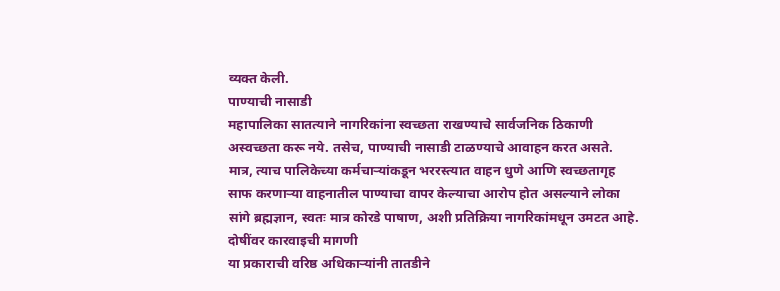व्यक्त केली.
पाण्याची नासाडी
महापालिका सातत्याने नागरिकांना स्वच्छता राखण्याचे सार्वजनिक ठिकाणी अस्वच्छता करू नये. तसेच, पाण्याची नासाडी टाळण्याचे आवाहन करत असते. मात्र, त्याच पालिकेच्या कर्मचाऱ्यांकडून भररस्त्यात वाहन धुणे आणि स्वच्छतागृह साफ करणाऱ्या वाहनातील पाण्याचा वापर केल्याचा आरोप होत असल्याने लोका सांगे ब्रह्मज्ञान, स्वतः मात्र कोरडे पाषाण, अशी प्रतिक्रिया नागरिकांमधून उमटत आहे.
दोषींवर कारवाइची मागणी
या प्रकाराची वरिष्ठ अधिकाऱ्यांनी तातडीने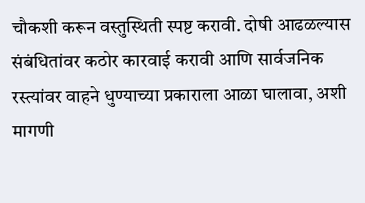चौकशी करून वस्तुस्थिती स्पष्ट करावी. दोषी आढळल्यास संबंधितांवर कठोर कारवाई करावी आणि सार्वजनिक रस्त्यांवर वाहने धुण्याच्या प्रकाराला आळा घालावा, अशी मागणी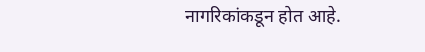नागरिकांकडून होत आहे.